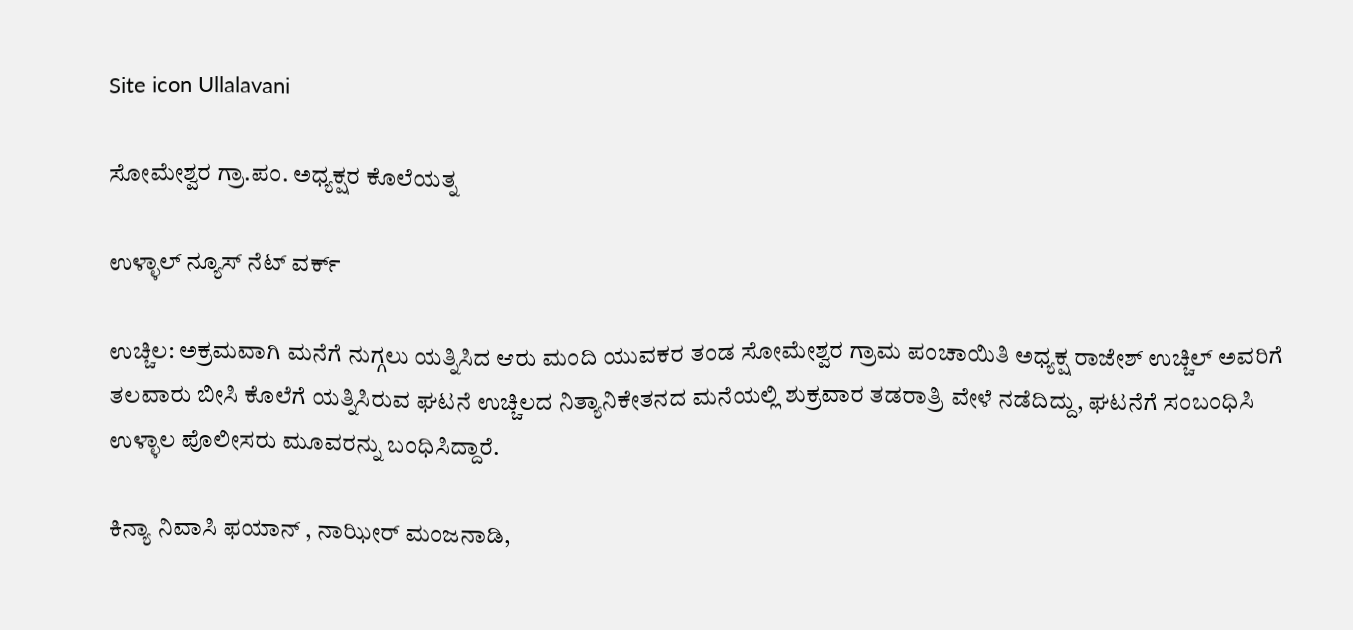Site icon Ullalavani

ಸೋಮೇಶ್ವರ ಗ್ರಾ.ಪಂ. ಅಧ್ಯಕ್ಷರ ಕೊಲೆಯತ್ನ

ಉಳ್ಳಾಲ್ ನ್ಯೂಸ್ ನೆಟ್ ವರ್ಕ್

ಉಚ್ಚಿಲ: ಅಕ್ರಮವಾಗಿ ಮನೆಗೆ ನುಗ್ಗಲು ಯತ್ನಿಸಿದ ಆರು ಮಂದಿ ಯುವಕರ ತಂಡ ಸೋಮೇಶ್ವರ ಗ್ರಾಮ ಪಂಚಾಯಿತಿ ಅಧ್ಯಕ್ಷ ರಾಜೇಶ್ ಉಚ್ಚಿಲ್ ಅವರಿಗೆ ತಲವಾರು ಬೀಸಿ ಕೊಲೆಗೆ ಯತ್ನಿಸಿರುವ ಘಟನೆ ಉಚ್ಚಿಲದ ನಿತ್ಯಾನಿಕೇತನದ ಮನೆಯಲ್ಲಿ ಶುಕ್ರವಾರ ತಡರಾತ್ರಿ ವೇಳೆ ನಡೆದಿದ್ದು, ಘಟನೆಗೆ ಸಂಬಂಧಿಸಿ ಉಳ್ಳಾಲ ಪೊಲೀಸರು ಮೂವರನ್ನು ಬಂಧಿಸಿದ್ದಾರೆ.

ಕಿನ್ಯಾ ನಿವಾಸಿ ಫಯಾನ್ , ನಾಝೀರ್ ಮಂಜನಾಡಿ,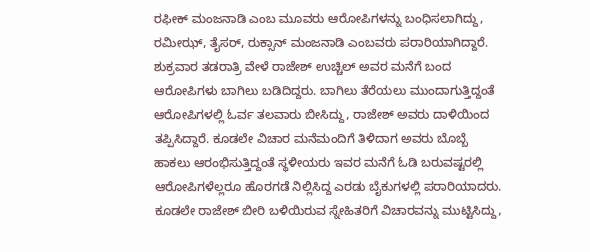ರಫೀಕ್ ಮಂಜನಾಡಿ ಎಂಬ ಮೂವರು ಆರೋಪಿಗಳನ್ನು ಬಂಧಿಸಲಾಗಿದ್ದು, ರಮೀಝ್, ತೈಸರ್, ರುಕ್ಸಾನ್ ಮಂಜನಾಡಿ ಎಂಬವರು ಪರಾರಿಯಾಗಿದ್ದಾರೆ. ಶುಕ್ರವಾರ ತಡರಾತ್ರಿ ವೇಳೆ ರಾಜೇಶ್ ಉಚ್ಚಿಲ್ ಅವರ ಮನೆಗೆ ಬಂದ ಆರೋಪಿಗಳು ಬಾಗಿಲು ಬಡಿದಿದ್ದರು. ಬಾಗಿಲು ತೆರೆಯಲು ಮುಂದಾಗುತ್ತಿದ್ದಂತೆ ಆರೋಪಿಗಳಲ್ಲಿ ಓರ್ವ ತಲವಾರು ಬೀಸಿದ್ದು, ರಾಜೇಶ್ ಅವರು ದಾಳಿಯಿಂದ ತಪ್ಪಿಸಿದ್ದಾರೆ. ಕೂಡಲೇ ವಿಚಾರ ಮನೆಮಂದಿಗೆ ತಿಳಿದಾಗ ಅವರು ಬೊಬ್ಬೆ ಹಾಕಲು ಆರಂಭಿಸುತ್ತಿದ್ದಂತೆ ಸ್ಥಳೀಯರು ಇವರ ಮನೆಗೆ ಓಡಿ ಬರುವಷ್ಟರಲ್ಲಿ ಆರೋಪಿಗಳೆಲ್ಲರೂ ಹೊರಗಡೆ ನಿಲ್ಲಿಸಿದ್ದ ಎರಡು ಬೈಕುಗಳಲ್ಲಿ ಪರಾರಿಯಾದರು. ಕೂಡಲೇ ರಾಜೇಶ್ ಬೀರಿ ಬಳಿಯಿರುವ ಸ್ನೇಹಿತರಿಗೆ ವಿಚಾರವನ್ನು ಮುಟ್ಟಿಸಿದ್ದು,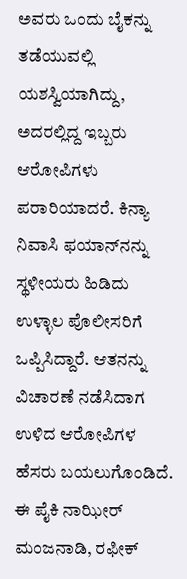ಅವರು ಒಂದು ಬೈಕನ್ನು ತಡೆಯುವಲ್ಲಿ ಯಶಸ್ವಿಯಾಗಿದ್ದು, ಅದರಲ್ಲಿದ್ದ ಇಬ್ಬರು ಆರೋಪಿಗಳು ಪರಾರಿಯಾದರೆ. ಕಿನ್ಯಾ ನಿವಾಸಿ ಫಯಾನ್‍ನನ್ನು ಸ್ಥಳೀಯರು ಹಿಡಿದು ಉಳ್ಳಾಲ ಪೊಲೀಸರಿಗೆ ಒಪ್ಪಿಸಿದ್ದಾರೆ. ಆತನನ್ನು ವಿಚಾರಣೆ ನಡೆಸಿದಾಗ ಉಳಿದ ಆರೋಪಿಗಳ ಹೆಸರು ಬಯಲುಗೊಂಡಿದೆ. ಈ ಪೈಕಿ ನಾಝೀರ್ ಮಂಜನಾಡಿ, ರಫೀಕ್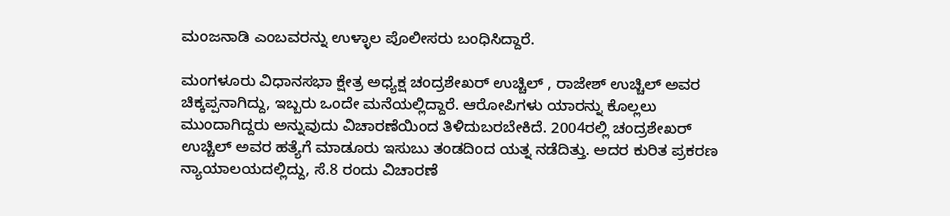ಮಂಜನಾಡಿ ಎಂಬವರನ್ನು ಉಳ್ಳಾಲ ಪೊಲೀಸರು ಬಂಧಿಸಿದ್ದಾರೆ.

ಮಂಗಳೂರು ವಿಧಾನಸಭಾ ಕ್ಷೇತ್ರ ಅಧ್ಯಕ್ಷ ಚಂದ್ರಶೇಖರ್ ಉಚ್ಚಿಲ್ , ರಾಜೇಶ್ ಉಚ್ಚಿಲ್ ಅವರ ಚಿಕ್ಕಪ್ಪನಾಗಿದ್ದು, ಇಬ್ಬರು ಒಂದೇ ಮನೆಯಲ್ಲಿದ್ದಾರೆ. ಆರೋಪಿಗಳು ಯಾರನ್ನು ಕೊಲ್ಲಲು ಮುಂದಾಗಿದ್ದರು ಅನ್ನುವುದು ವಿಚಾರಣೆಯಿಂದ ತಿಳಿದುಬರಬೇಕಿದೆ. 2004ರಲ್ಲಿ ಚಂದ್ರಶೇಖರ್ ಉಚ್ಚಿಲ್ ಅವರ ಹತ್ಯೆಗೆ ಮಾಡೂರು ಇಸುಬು ತಂಡದಿಂದ ಯತ್ನ ನಡೆದಿತ್ತು. ಅದರ ಕುರಿತ ಪ್ರಕರಣ ನ್ಯಾಯಾಲಯದಲ್ಲಿದ್ದು, ಸೆ.8 ರಂದು ವಿಚಾರಣೆ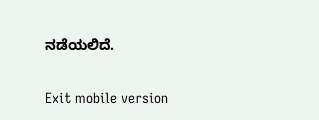ನಡೆಯಲಿದೆ.

Exit mobile version